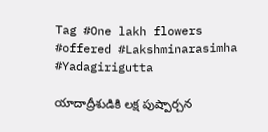Tag #One lakh flowers #offered #Lakshminarasimha #Yadagirigutta

యాదాద్రీశుడికి లక్ష పుష్పార్చన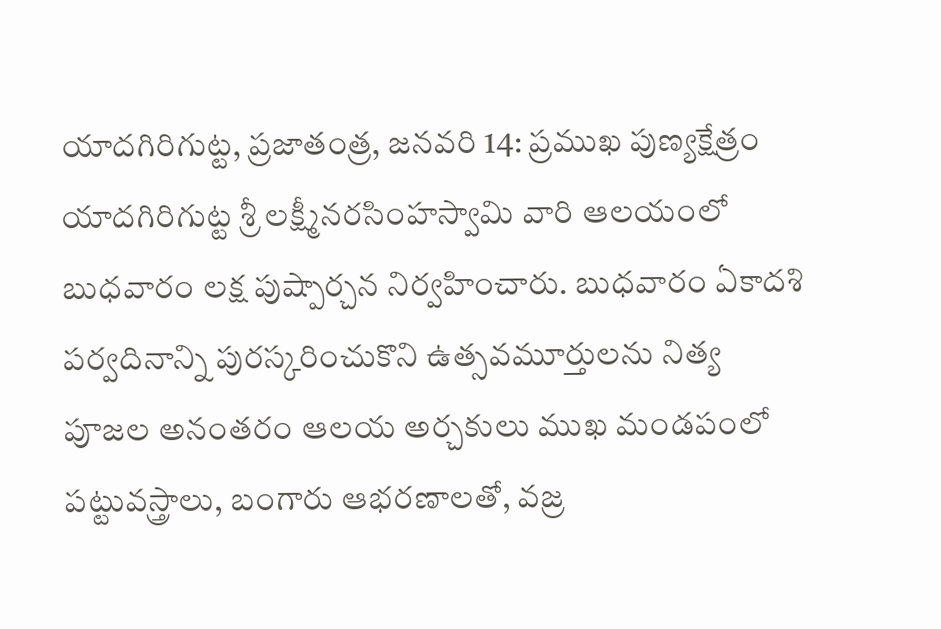యాదగిరిగుట్ట, ప్రజాతంత్ర, జనవరి 14: ప్రముఖ పుణ్యక్షేత్రం యాదగిరిగుట్ట శ్రీ లక్ష్మీనరసింహస్వామి వారి ఆలయంలో బుధవారం లక్ష పుష్పార్చన నిర్వహించారు. బుధవారం ఏకాదశి పర్వదినాన్ని పురస్కరించుకొని ఉత్సవమూర్తులను నిత్య పూజల అనంతరం ఆలయ అర్చకులు ముఖ మండపంలో పట్టువస్త్రాలు, బంగారు ఆభరణాలతో, వజ్ర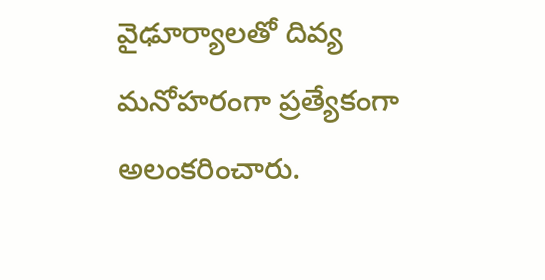వైఢూర్యాలతో దివ్య మనోహరంగా ప్రత్యేకంగా అలంకరించారు.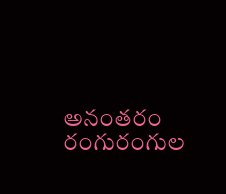అనంతరం రంగురంగుల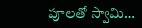పూలతో స్వామి…